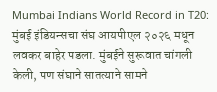Mumbai Indians World Record in T20: मुंबई इंडियन्सचा संघ आयपीएल २०२६ मधून लवकर बाहेर पडला. मुंबईने सुरूवात चांगली केली, पण संघाने सातत्याने सामने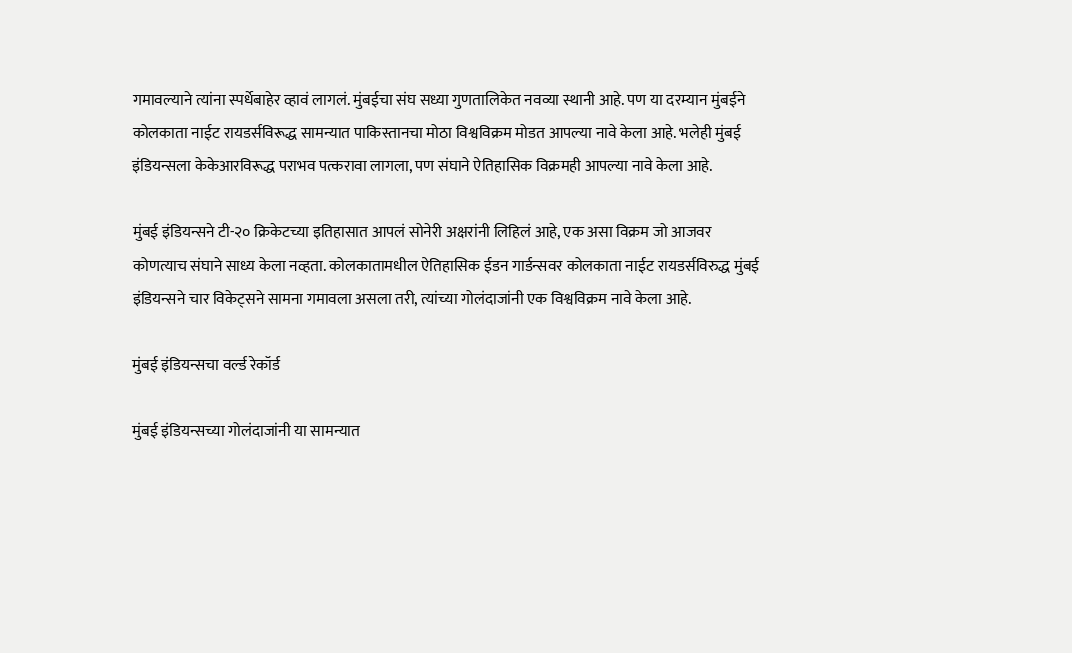गमावल्याने त्यांना स्पर्धेबाहेर व्हावं लागलं. मुंबईचा संघ सध्या गुणतालिकेत नवव्या स्थानी आहे. पण या दरम्यान मुंबईने कोलकाता नाईट रायडर्सविरूद्ध सामन्यात पाकिस्तानचा मोठा विश्वविक्रम मोडत आपल्या नावे केला आहे. भलेही मुंबई इंडियन्सला केकेआरविरूद्ध पराभव पत्करावा लागला, पण संघाने ऐतिहासिक विक्रमही आपल्या नावे केला आहे.

मुंबई इंडियन्सने टी-२० क्रिकेटच्या इतिहासात आपलं सोनेरी अक्षरांनी लिहिलं आहे, एक असा विक्रम जो आजवर कोणत्याच संघाने साध्य केला नव्हता. कोलकातामधील ऐतिहासिक ईडन गार्डन्सवर कोलकाता नाईट रायडर्सविरुद्ध मुंबई इंडियन्सने चार विकेट्सने सामना गमावला असला तरी, त्यांच्या गोलंदाजांनी एक विश्वविक्रम नावे केला आहे.

मुंबई इंडियन्सचा वर्ल्ड रेकॉर्ड

मुंबई इंडियन्सच्या गोलंदाजांनी या सामन्यात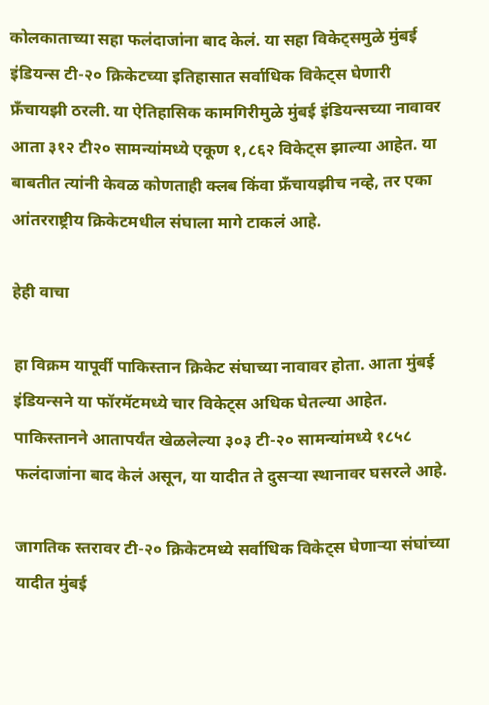कोलकाताच्या सहा फलंदाजांना बाद केलं. या सहा विकेट्समुळे मुंबई इंडियन्स टी-२० क्रिकेटच्या इतिहासात सर्वाधिक विकेट्स घेणारी फ्रँचायझी ठरली. या ऐतिहासिक कामगिरीमुळे मुंबई इंडियन्सच्या नावावर आता ३१२ टी२० सामन्यांमध्ये एकूण १,८६२ विकेट्स झाल्या आहेत. या बाबतीत त्यांनी केवळ कोणताही क्लब किंवा फ्रँचायझीच नव्हे, तर एका आंतरराष्ट्रीय क्रिकेटमधील संघाला मागे टाकलं आहे.

हेही वाचा

हा विक्रम यापूर्वी पाकिस्तान क्रिकेट संघाच्या नावावर होता. आता मुंबई इंडियन्सने या फॉरमॅटमध्ये चार विकेट्स अधिक घेतल्या आहेत. पाकिस्तानने आतापर्यंत खेळलेल्या ३०३ टी-२० सामन्यांमध्ये १८५८ फलंदाजांना बाद केलं असून, या यादीत ते दुसऱ्या स्थानावर घसरले आहे.

जागतिक स्तरावर टी-२० क्रिकेटमध्ये सर्वाधिक विकेट्स घेणाऱ्या संघांच्या यादीत मुंबई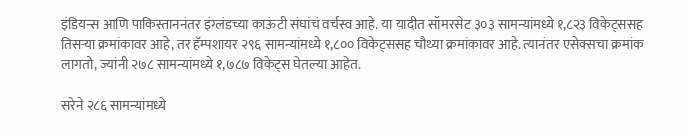इंडियन्स आणि पाकिस्ताननंतर इंग्लंडच्या काऊंटी संघांचं वर्चस्व आहे. या यादीत सॉमरसेट ३०३ सामन्यांमध्ये १,८२३ विकेट्ससह तिसऱ्या क्रमांकावर आहे, तर हॅम्पशायर २९६ सामन्यांमध्ये १,८०० विकेट्ससह चौथ्या क्रमांकावर आहे. त्यानंतर एसेक्सचा क्रमांक लागतो, ज्यांनी २७८ सामन्यांमध्ये १,७८७ विकेट्स घेतल्या आहेत.

सरेने २८६ सामन्यांमध्ये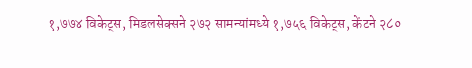१,७७४ विकेट्स, मिडलसेक्सने २७२ सामन्यांमध्ये १,७५६ विकेट्स, केंटने २८०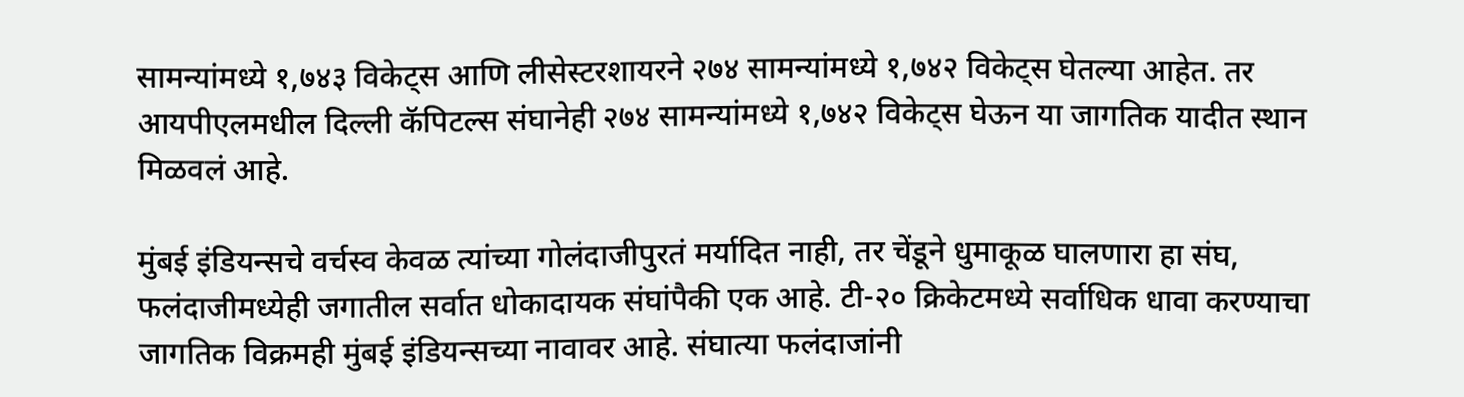सामन्यांमध्ये १,७४३ विकेट्स आणि लीसेस्टरशायरने २७४ सामन्यांमध्ये १,७४२ विकेट्स घेतल्या आहेत. तर आयपीएलमधील दिल्ली कॅपिटल्स संघानेही २७४ सामन्यांमध्ये १,७४२ विकेट्स घेऊन या जागतिक यादीत स्थान मिळवलं आहे.

मुंबई इंडियन्सचे वर्चस्व केवळ त्यांच्या गोलंदाजीपुरतं मर्यादित नाही, तर चेंडूने धुमाकूळ घालणारा हा संघ, फलंदाजीमध्येही जगातील सर्वात धोकादायक संघांपैकी एक आहे. टी-२० क्रिकेटमध्ये सर्वाधिक धावा करण्याचा जागतिक विक्रमही मुंबई इंडियन्सच्या नावावर आहे. संघात्या फलंदाजांनी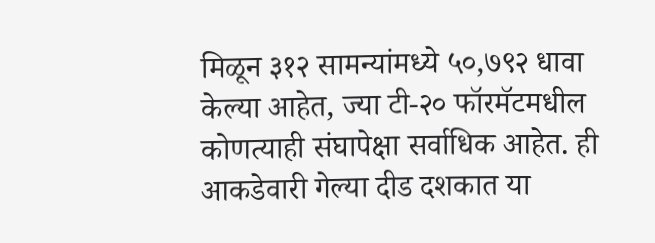मिळून ३१२ सामन्यांमध्ये ५०,७९२ धावा केल्या आहेत, ज्या टी-२० फॉरमॅटमधील कोणत्याही संघापेक्षा सर्वाधिक आहेत. ही आकडेवारी गेल्या दीड दशकात या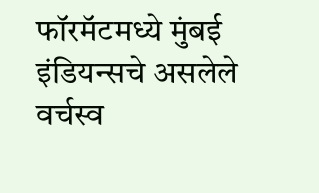फॉरमॅटमध्ये मुंबई इंडियन्सचे असलेले वर्चस्व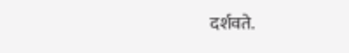दर्शवते.